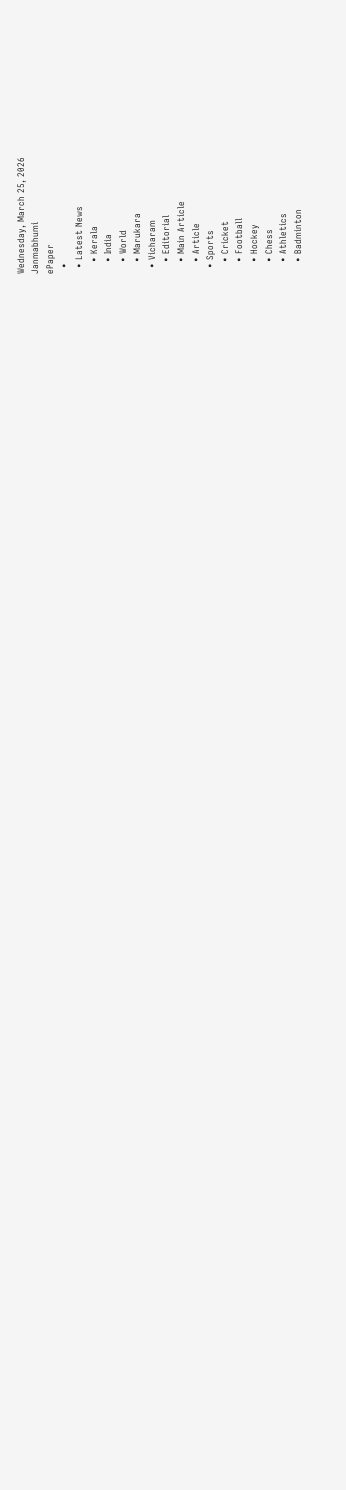Wednesday, March 25, 2026
Janmabhumi
ePaper
  •
  • Latest News
    • Kerala
    • India
    • World
    • Marukara
  • Vicharam
    • Editorial
    • Main Article
    • Article
  • Sports
    • Cricket
    • Football
    • Hockey
    • Chess
    • Athletics
    • Badminton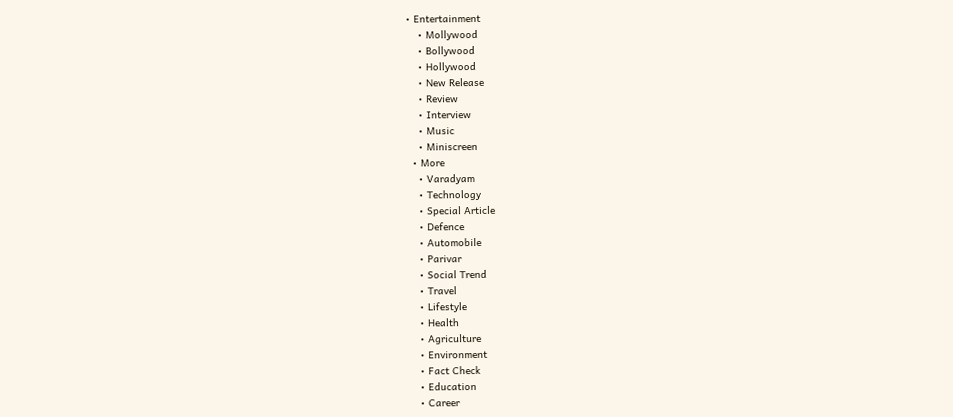• Entertainment
    • Mollywood
    • Bollywood
    • Hollywood
    • New Release
    • Review
    • Interview
    • Music
    • Miniscreen
  • More
    • Varadyam
    • Technology
    • Special Article
    • Defence
    • Automobile
    • Parivar
    • Social Trend
    • Travel
    • Lifestyle
    • Health
    • Agriculture
    • Environment
    • Fact Check
    • Education
    • Career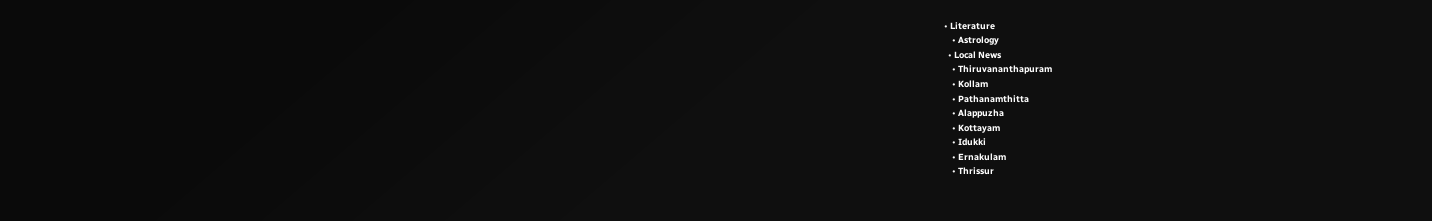• Literature
    • Astrology
  • Local News
    • Thiruvananthapuram
    • Kollam
    • Pathanamthitta
    • Alappuzha
    • Kottayam
    • Idukki
    • Ernakulam
    • Thrissur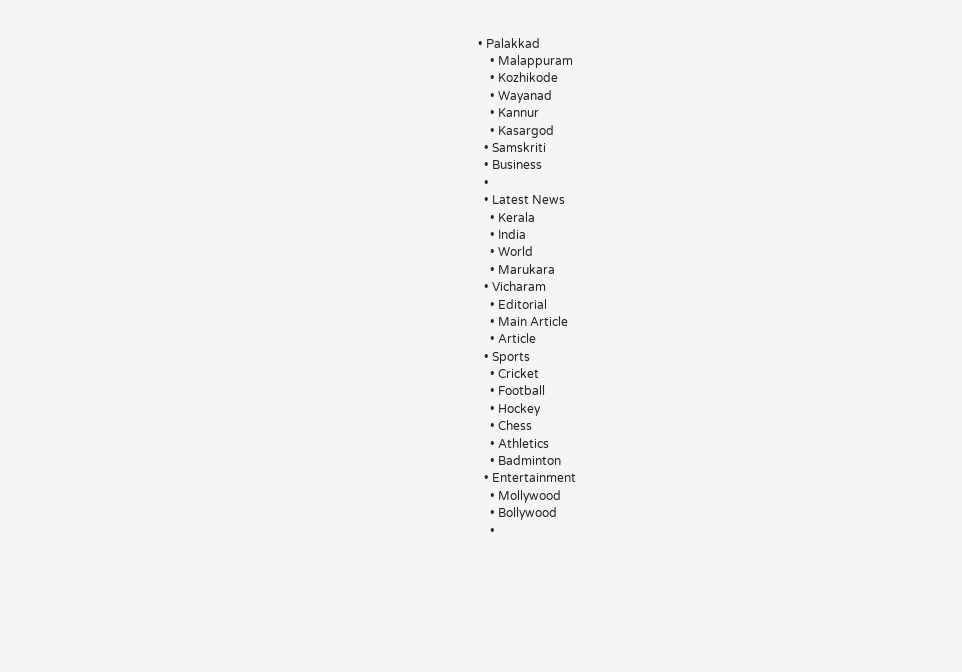• Palakkad
    • Malappuram
    • Kozhikode
    • Wayanad
    • Kannur
    • Kasargod
  • Samskriti
  • Business
  •
  • Latest News
    • Kerala
    • India
    • World
    • Marukara
  • Vicharam
    • Editorial
    • Main Article
    • Article
  • Sports
    • Cricket
    • Football
    • Hockey
    • Chess
    • Athletics
    • Badminton
  • Entertainment
    • Mollywood
    • Bollywood
    •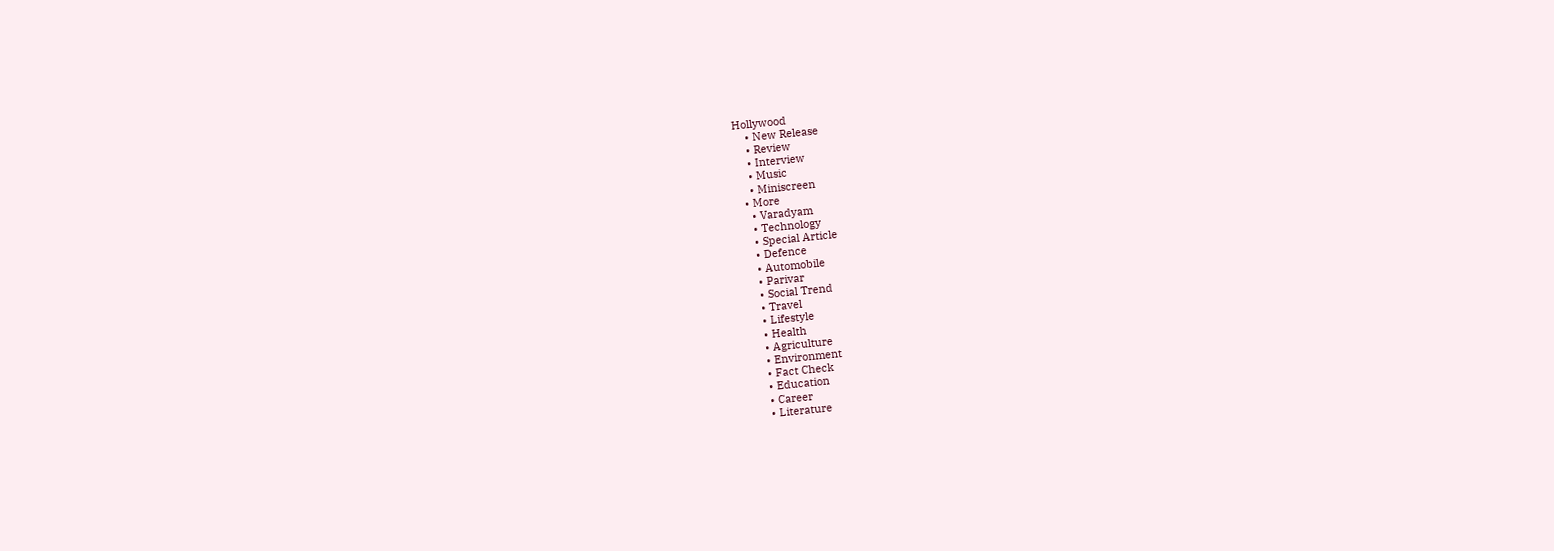Hollywood
    • New Release
    • Review
    • Interview
    • Music
    • Miniscreen
  • More
    • Varadyam
    • Technology
    • Special Article
    • Defence
    • Automobile
    • Parivar
    • Social Trend
    • Travel
    • Lifestyle
    • Health
    • Agriculture
    • Environment
    • Fact Check
    • Education
    • Career
    • Literature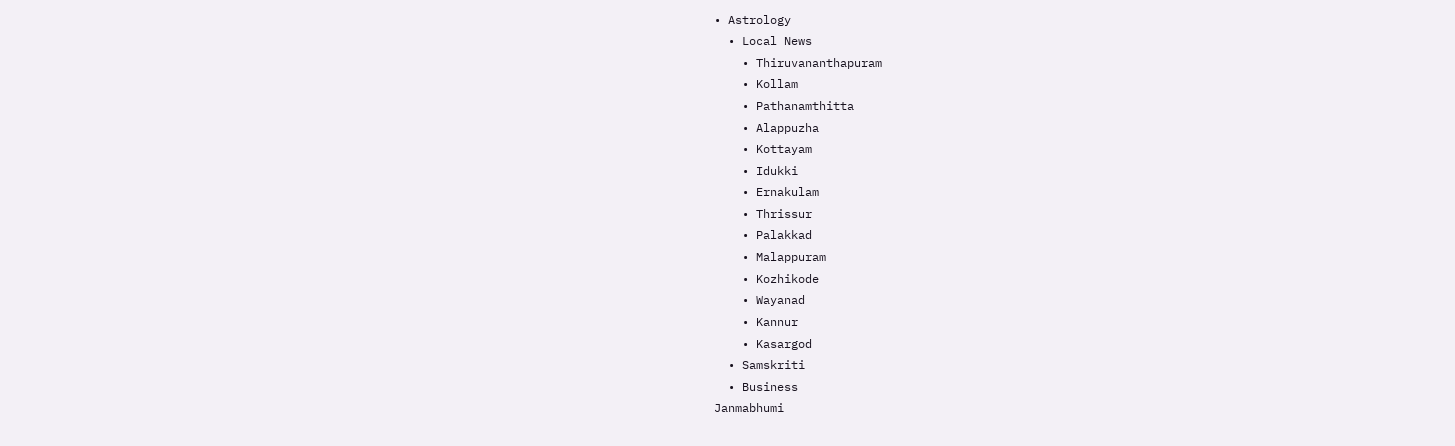• Astrology
  • Local News
    • Thiruvananthapuram
    • Kollam
    • Pathanamthitta
    • Alappuzha
    • Kottayam
    • Idukki
    • Ernakulam
    • Thrissur
    • Palakkad
    • Malappuram
    • Kozhikode
    • Wayanad
    • Kannur
    • Kasargod
  • Samskriti
  • Business
Janmabhumi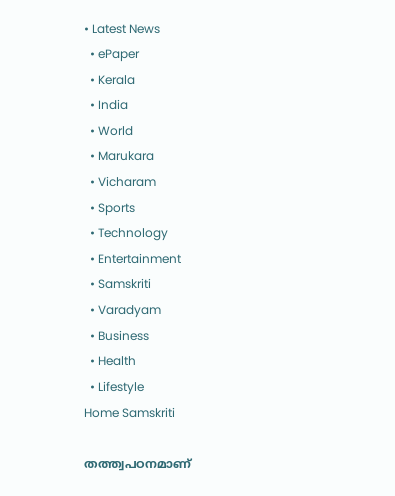• Latest News
  • ePaper
  • Kerala
  • India
  • World
  • Marukara
  • Vicharam
  • Sports
  • Technology
  • Entertainment
  • Samskriti
  • Varadyam
  • Business
  • Health
  • Lifestyle
Home Samskriti

തത്ത്വപഠനമാണ്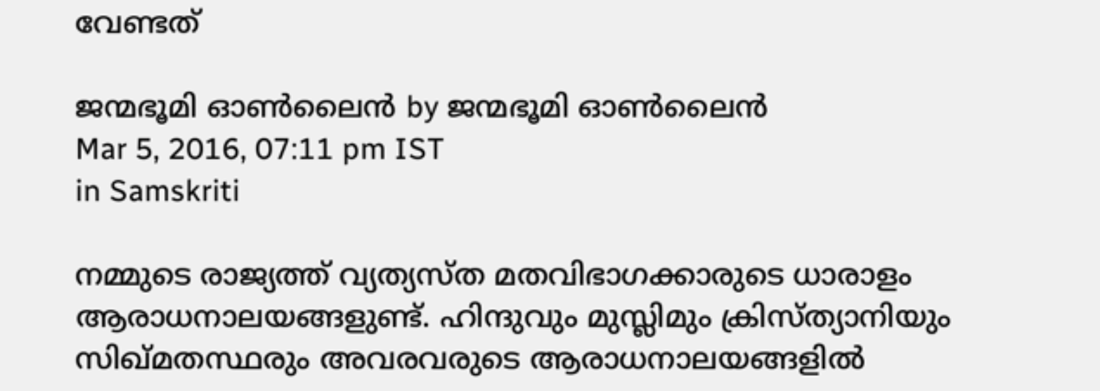വേണ്ടത്

ജന്മഭൂമി ഓണ്‍ലൈന്‍ by ജന്മഭൂമി ഓണ്‍ലൈന്‍
Mar 5, 2016, 07:11 pm IST
in Samskriti

നമ്മുടെ രാജ്യത്ത് വ്യത്യസ്ത മതവിഭാഗക്കാരുടെ ധാരാളം ആരാധനാലയങ്ങളുണ്ട്. ഹിന്ദുവും മുസ്ലിമും ക്രിസ്ത്യാനിയും സിഖ്മതസ്ഥരും അവരവരുടെ ആരാധനാലയങ്ങളില്‍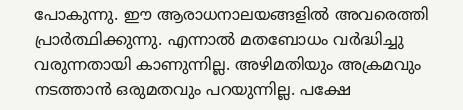പോകുന്നു. ഈ ആരാധനാലയങ്ങളില്‍ അവരെത്തി പ്രാര്‍ത്ഥിക്കുന്നു. എന്നാല്‍ മതബോധം വര്‍ദ്ധിച്ചു വരുന്നതായി കാണുന്നില്ല. അഴിമതിയും അക്രമവും നടത്താന്‍ ഒരുമതവും പറയുന്നില്ല. പക്ഷേ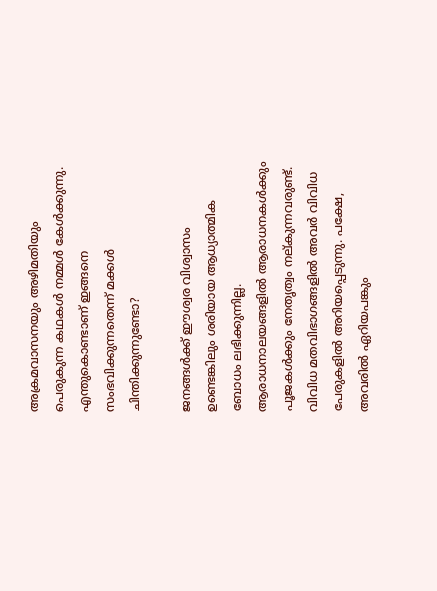അക്രമവാസനയും അഴിമതിയും പെരുകുന്ന കഥകള്‍ നമ്മള്‍ കേള്‍ക്കുന്നു. എന്തുകൊണ്ടാണ് ഇങ്ങനെ സംഭവിക്കുന്നതെന്ന് മക്കള്‍ ചിന്തിക്കുന്നുണ്ടോ?

ജനങ്ങള്‍ക്ക് ഈശ്വര വിശ്വാസം ഉണ്ടെങ്കിലും ശരിയായ ആധ്യാത്മിക ബോധം ലഭിക്കുന്നില്ല. ആരാധനാലയങ്ങളില്‍ ആരാധനകള്‍ക്കും പൂജകള്‍ക്കും നേതൃത്വം നല്കുന്നവരുണ്ട്. വിവിധ മതവിഭാഗങ്ങളില്‍ അവര്‍ വിവിധ പേരുകളില്‍ അറിയപ്പെടുന്നു. പക്ഷേ, അവരില്‍ ഏറിയപങ്കും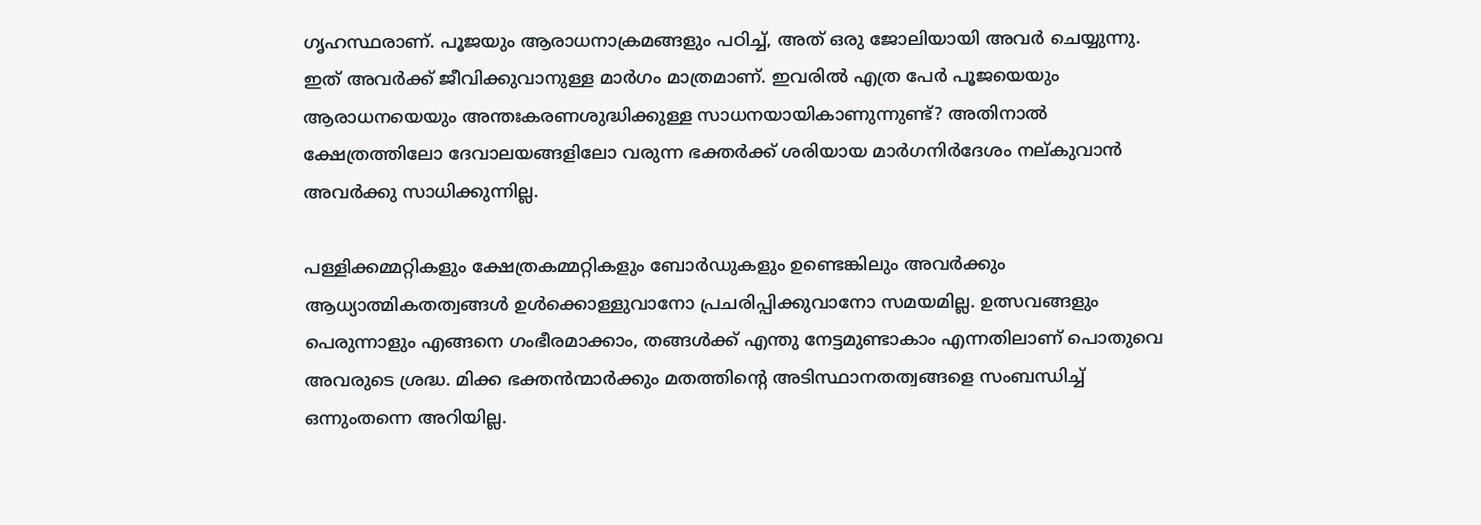ഗൃഹസ്ഥരാണ്. പൂജയും ആരാധനാക്രമങ്ങളും പഠിച്ച്, അത് ഒരു ജോലിയായി അവര്‍ ചെയ്യുന്നു. ഇത് അവര്‍ക്ക് ജീവിക്കുവാനുള്ള മാര്‍ഗം മാത്രമാണ്. ഇവരില്‍ എത്ര പേര്‍ പൂജയെയും ആരാധനയെയും അന്തഃകരണശുദ്ധിക്കുള്ള സാധനയായികാണുന്നുണ്ട്? അതിനാല്‍ ക്ഷേത്രത്തിലോ ദേവാലയങ്ങളിലോ വരുന്ന ഭക്തര്‍ക്ക് ശരിയായ മാര്‍ഗനിര്‍ദേശം നല്കുവാന്‍ അവര്‍ക്കു സാധിക്കുന്നില്ല.

പള്ളിക്കമ്മറ്റികളും ക്ഷേത്രകമ്മറ്റികളും ബോര്‍ഡുകളും ഉണ്ടെങ്കിലും അവര്‍ക്കും ആധ്യാത്മികതത്വങ്ങള്‍ ഉള്‍ക്കൊള്ളുവാനോ പ്രചരിപ്പിക്കുവാനോ സമയമില്ല. ഉത്സവങ്ങളും പെരുന്നാളും എങ്ങനെ ഗംഭീരമാക്കാം, തങ്ങള്‍ക്ക് എന്തു നേട്ടമുണ്ടാകാം എന്നതിലാണ് പൊതുവെ അവരുടെ ശ്രദ്ധ. മിക്ക ഭക്തന്‍ന്മാര്‍ക്കും മതത്തിന്റെ അടിസ്ഥാനതത്വങ്ങളെ സംബന്ധിച്ച് ഒന്നുംതന്നെ അറിയില്ല.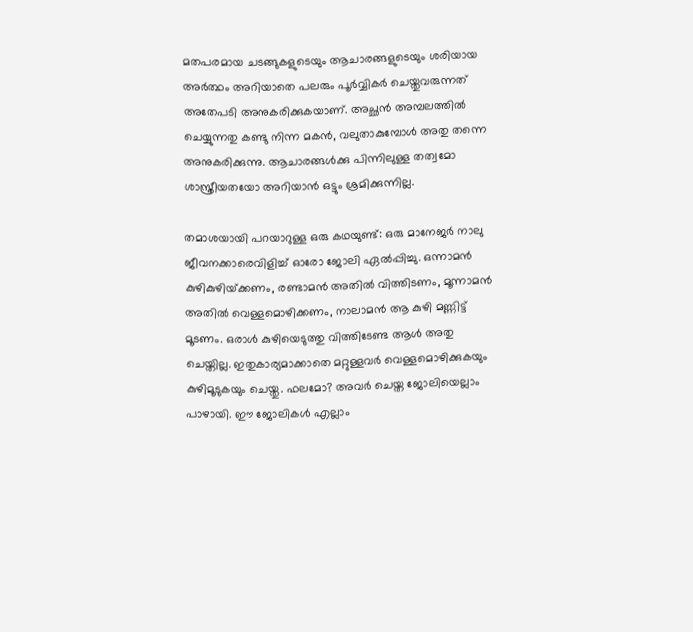മതപരമായ ചടങ്ങുകളുടെയും ആചാരങ്ങളുടെയും ശരിയായ അര്‍ത്ഥം അറിയാതെ പലരും പൂര്‍വ്വികര്‍ ചെയ്തുവരുന്നത് അതേപടി അനുകരിക്കുകയാണ്. അച്ഛന്‍ അമ്പലത്തില്‍ ചെയ്യുന്നതു കണ്ടു നിന്ന മകന്‍, വലുതാകുമ്പോള്‍ അതു തന്നെ അനുകരിക്കുന്നു. ആചാരങ്ങള്‍ക്കു പിന്നിലുള്ള തത്വമോ ശാസ്ത്രീയതയോ അറിയാന്‍ ഒട്ടും ശ്രമിക്കുന്നില്ല.

തമാശയായി പറയാറുള്ള ഒരു കഥയുണ്ട്: ഒരു മാനേജര്‍ നാലു ജീവനക്കാരെവിളിച്ച് ഓരോ ജോലി ഏല്‍പ്പിച്ചു. ഒന്നാമന്‍ കുഴികുഴിയ്‌ക്കണം, രണ്ടാമന്‍ അതില്‍ വിത്തിടണം, മൂന്നാമന്‍ അതില്‍ വെള്ളമൊഴിക്കണം, നാലാമന്‍ ആ കുഴി മണ്ണിട്ട് മൂടണം. ഒരാള്‍ കുഴിയെടുത്തു വിത്തിടേണ്ട ആള്‍ അതു ചെയ്തില്ല. ഇതുകാര്യമാക്കാതെ മറ്റുള്ളവര്‍ വെള്ളമൊഴിക്കുകയും കുഴിമൂടുകയും ചെയ്തു. ഫലമോ? അവര്‍ ചെയ്ത ജോലിയെല്ലാം പാഴായി. ഈ ജോലികള്‍ എല്ലാം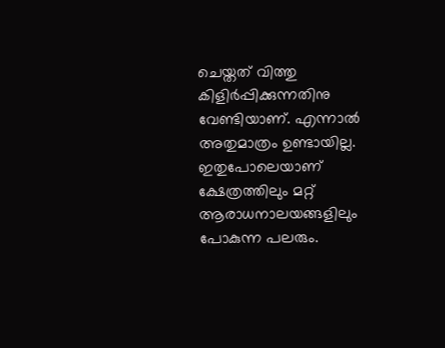ചെയ്തത് വിത്തു കിളിര്‍പ്പിക്കുന്നതിനു വേണ്ടിയാണ്. എന്നാല്‍ അതുമാത്രം ഉണ്ടായില്ല. ഇതുപോലെയാണ് ക്ഷേത്രത്തിലും മറ്റ് ആരാധനാലയങ്ങളിലും പോകുന്ന പലരും.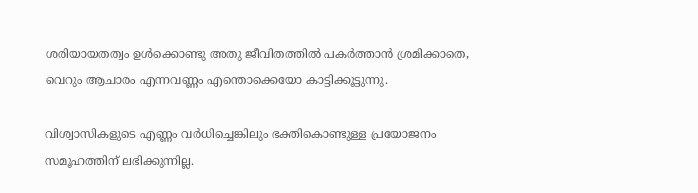ശരിയായതത്വം ഉള്‍ക്കൊണ്ടു അതു ജീവിതത്തില്‍ പകര്‍ത്താന്‍ ശ്രമിക്കാതെ, വെറും ആചാരം എന്നവണ്ണം എന്തൊക്കെയോ കാട്ടിക്കൂട്ടുന്നു.

വിശ്വാസികളുടെ എണ്ണം വര്‍ധിച്ചെങ്കിലും ഭക്തികൊണ്ടുള്ള പ്രയോജനം സമൂഹത്തിന് ലഭിക്കുന്നില്ല.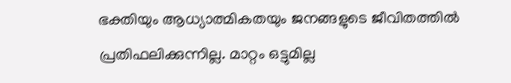ഭക്തിയും ആധ്യാത്മികതയും ജനങ്ങളുടെ ജീവിതത്തില്‍ പ്രതിഫലിക്കുന്നില്ല. മാറ്റം ഒട്ടുമില്ല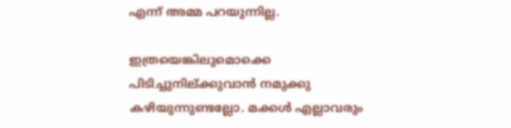എന്ന് അമ്മ പറയുന്നില്ല.

ഇത്രയെങ്കിലുമൊക്കെ പിടിച്ചുനില്ക്കുവാന്‍ നമുക്കു കഴിയുന്നുണ്ടല്ലോ. മക്കള്‍ എല്ലാവരും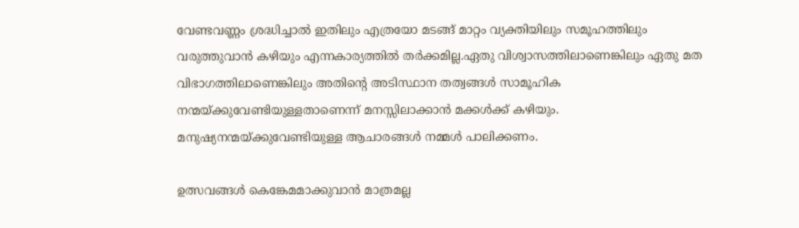വേണ്ടവണ്ണം ശ്രദ്ധിച്ചാല്‍ ഇതിലും എത്രയോ മടങ്ങ് മാറ്റം വ്യക്തിയിലും സമൂഹത്തിലും വരുത്തുവാന്‍ കഴിയും എന്നകാര്യത്തില്‍ തര്‍ക്കമില്ല.ഏതു വിശ്വാസത്തിലാണെങ്കിലും ഏതു മത വിഭാഗത്തിലാണെങ്കിലും അതിന്റെ അടിസ്ഥാന തത്വങ്ങള്‍ സാമൂഹിക നന്മയ്‌ക്കുവേണ്ടിയുള്ളതാണെന്ന് മനസ്സിലാക്കാന്‍ മക്കള്‍ക്ക് കഴിയും. മനുഷ്യനന്മയ്‌ക്കുവേണ്ടിയുള്ള ആചാരങ്ങള്‍ നമ്മള്‍ പാലിക്കണം.

ഉത്സവങ്ങള്‍ കെങ്കേമമാക്കുവാന്‍ മാത്രമല്ല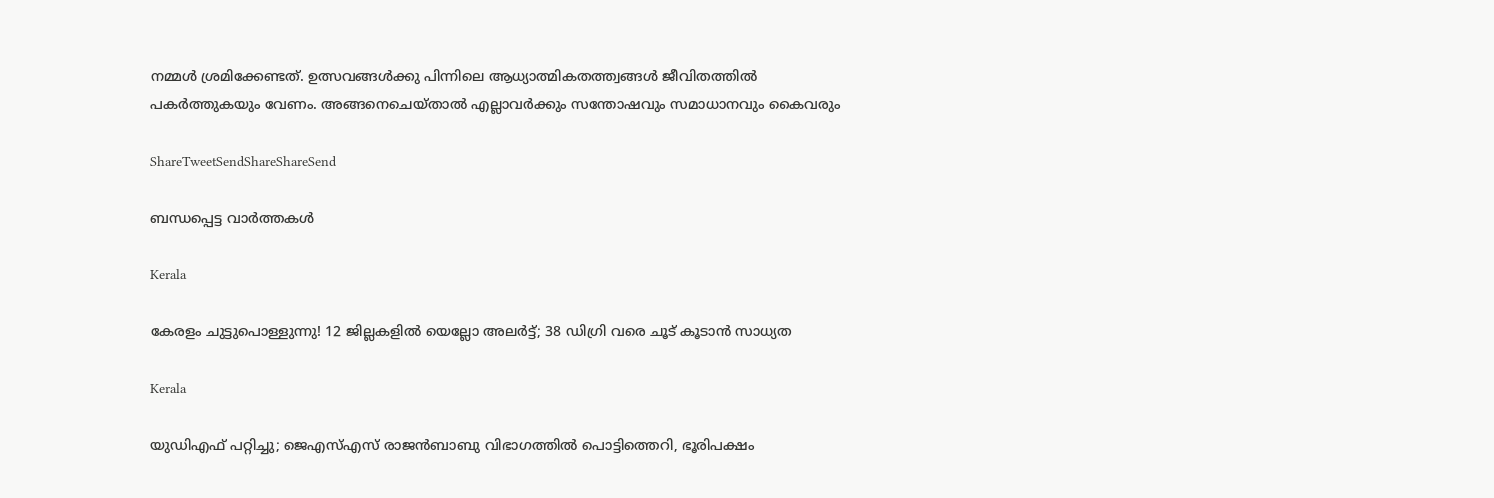നമ്മള്‍ ശ്രമിക്കേണ്ടത്. ഉത്സവങ്ങള്‍ക്കു പിന്നിലെ ആധ്യാത്മികതത്ത്വങ്ങള്‍ ജീവിതത്തില്‍ പകര്‍ത്തുകയും വേണം. അങ്ങനെചെയ്താല്‍ എല്ലാവര്‍ക്കും സന്തോഷവും സമാധാനവും കൈവരും

ShareTweetSendShareShareSend

ബന്ധപ്പെട്ട വാര്‍ത്തകള്‍

Kerala

കേരളം ചുട്ടുപൊള്ളുന്നു! 12 ജില്ലകളിൽ യെല്ലോ അലർട്ട്; 38 ഡിഗ്രി വരെ ചൂട് കൂടാൻ സാധ്യത

Kerala

യുഡിഎഫ് പറ്റിച്ചു; ജെഎസ്എസ് രാജന്‍ബാബു വിഭാഗത്തില്‍ പൊട്ടിത്തെറി, ഭൂരിപക്ഷം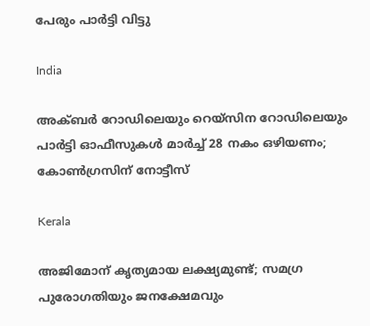പേരും പാര്‍ട്ടി വിട്ടു

India

അക്ബർ റോഡിലെയും റെയ്‌സിന റോഡിലെയും പാർട്ടി ഓഫീസുകൾ മാർച്ച് 28 നകം ഒഴിയണം; കോൺഗ്രസിന് നോട്ടീസ്

Kerala

അജിമോന് കൃത്യമായ ലക്ഷ്യമുണ്ട്; സമഗ്ര പുരോഗതിയും ജനക്ഷേമവും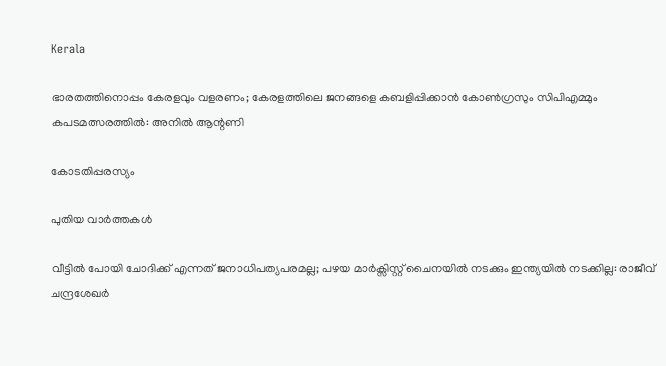Kerala

ഭാരതത്തിനൊപ്പം കേരളവും വളരണം; കേരളത്തിലെ ജനങ്ങളെ കബളിപ്പിക്കാന്‍ കോണ്‍ഗ്രസും സിപിഎമ്മും കപടമത്സരത്തില്‍: അനില്‍ ആന്റണി

കോടതിപ്പരസ്യം

പുതിയ വാര്‍ത്തകള്‍

വീട്ടിൽ പോയി ചോദിക്ക് എന്നത് ജനാധിപത്യപരമല്ല; പഴയ മാർക്സിസ്റ്റ്‌ ചൈനയിൽ നടക്കും ഇന്ത്യയിൽ നടക്കില്ല: രാജീവ് ചന്ദ്രശേഖർ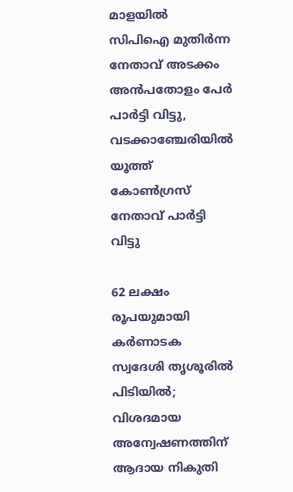മാളയില്‍ സിപിഐ മുതിര്‍ന്ന നേതാവ് അടക്കം അന്‍പതോളം പേര്‍ പാര്‍ട്ടി വിട്ടു, വടക്കാഞ്ചേരിയില്‍ യൂത്ത് കോൺഗ്രസ് നേതാവ് പാർട്ടി വിട്ടു

62 ലക്ഷം രൂപയുമായി കർണാടക സ്വദേശി തൃശൂരിൽ പിടിയിൽ; വിശദമായ അന്വേഷണത്തിന് ആദായ നികുതി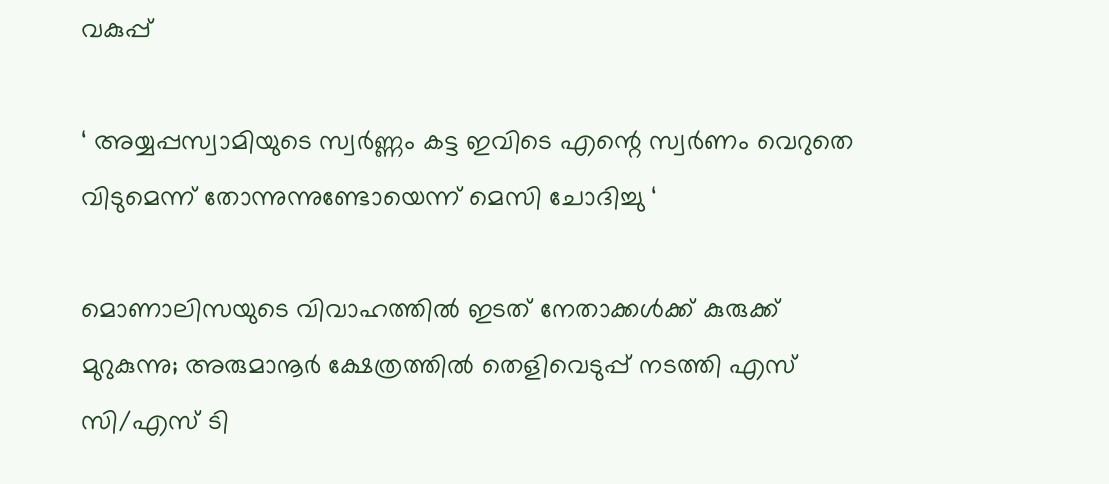വകുപ്പ്

‘ അയ്യപ്പസ്വാമിയുടെ സ്വർണ്ണം കട്ട ഇവിടെ എന്റെ സ്വർണം വെറുതെ വിടുമെന്ന് തോന്നുന്നുണ്ടോയെന്ന് മെസി ചോദിച്ചു ‘

മൊണാലിസയുടെ വിവാഹത്തിൽ ഇടത് നേതാക്കൾക്ക് കുരുക്ക് മുറുകുന്നു; അരുമാനൂർ ക്ഷേത്രത്തിൽ തെളിവെടുപ്പ് നടത്തി എസ് സി/എസ് ടി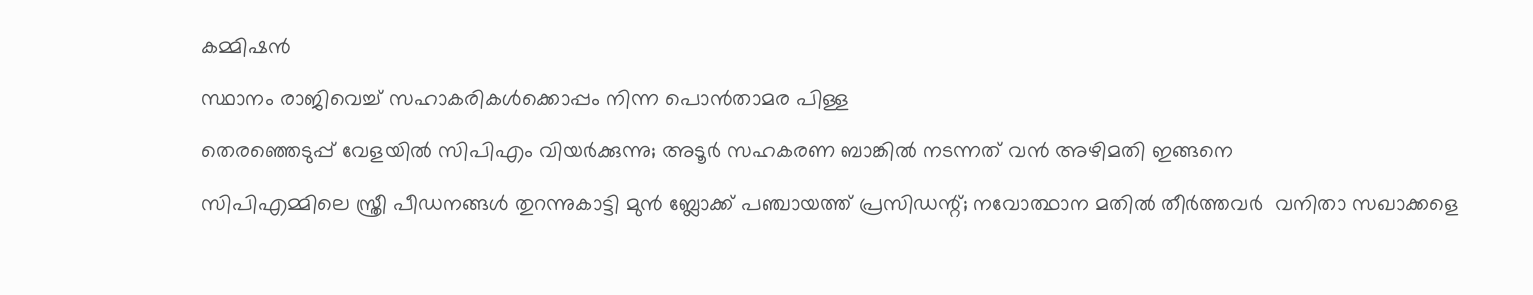കമ്മിഷൻ

സ്ഥാനം രാജിവെച്ച് സഹാകരികള്‍ക്കൊപ്പം നിന്ന പൊന്‍താമര പിള്ള

തെരഞ്ഞെടുപ്പ് വേളയില്‍ സിപിഎം വിയര്‍ക്കുന്നു; അടൂര്‍ സഹകരണ ബാങ്കില്‍ നടന്നത് വന്‍ അഴിമതി ഇങ്ങനെ

സിപിഎമ്മിലെ സ്ത്രീ പീഡനങ്ങള്‍ തുറന്നുകാട്ടി മുന്‍ ബ്ലോക്ക് പഞ്ചായത്ത് പ്രസിഡന്റ്; നവോത്ഥാന മതില്‍ തീര്‍ത്തവര്‍  വനിതാ സഖാക്കളെ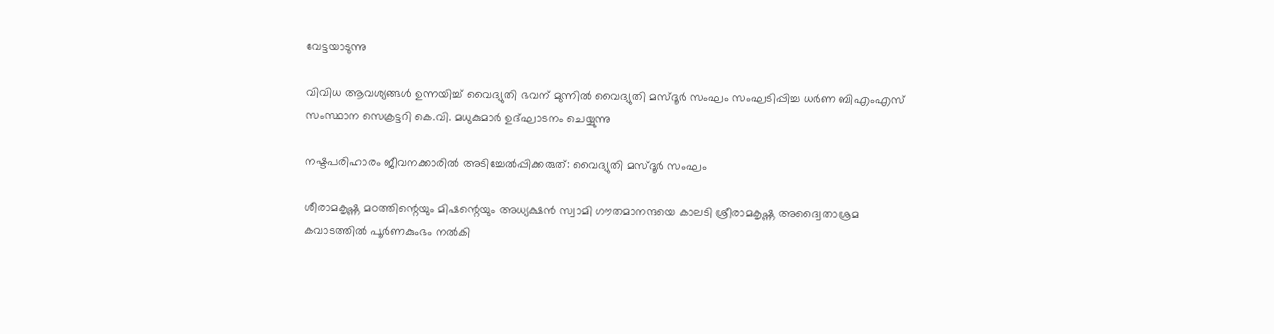വേട്ടയാടുന്നു

വിവിധ ആവശ്യങ്ങള്‍ ഉന്നയിച്ച് വൈദ്യുതി ഭവന് മുന്നില്‍ വൈദ്യുതി മസ്ദൂര്‍ സംഘം സംഘടിപ്പിച്ച ധര്‍ണ ബിഎംഎസ് സംസ്ഥാന സെക്രട്ടറി കെ.വി. മധുകുമാര്‍ ഉദ്ഘാടനം ചെയ്യുന്നു

നഷ്ടപരിഹാരം ജീവനക്കാരില്‍ അടിച്ചേല്‍പ്പിക്കരുത്: വൈദ്യുതി മസ്ദൂര്‍ സംഘം

ശീരാമകൃഷ്ണ മഠത്തിന്റെയും മിഷന്റെയും അധ്യക്ഷന്‍ സ്വാമി ഗൗതമാനന്ദയെ കാലടി ശ്രീരാമകൃഷ്ണ അദ്വൈതാശ്രമ കവാടത്തില്‍ പൂര്‍ണകുംഭം നല്‍കി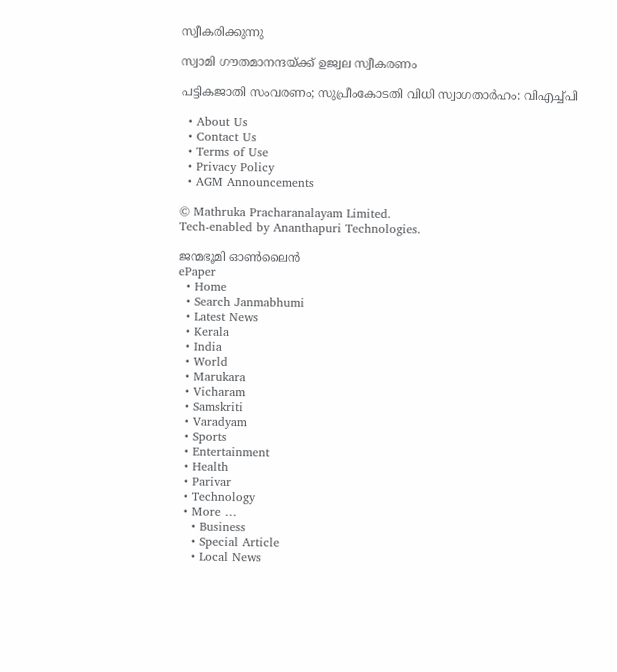സ്വീകരിക്കുന്നു

സ്വാമി ഗൗതമാനന്ദയ്‌ക്ക് ഉജ്വല സ്വീകരണം

പട്ടികജാതി സംവരണം; സുപ്രീംകോടതി വിധി സ്വാഗതാര്‍ഹം: വിഎച്ച്പി

  • About Us
  • Contact Us
  • Terms of Use
  • Privacy Policy
  • AGM Announcements

© Mathruka Pracharanalayam Limited.
Tech-enabled by Ananthapuri Technologies.

ജന്മഭൂമി ഓണ്‍ലൈന്‍
ePaper
  • Home
  • Search Janmabhumi
  • Latest News
  • Kerala
  • India
  • World
  • Marukara
  • Vicharam
  • Samskriti
  • Varadyam
  • Sports
  • Entertainment
  • Health
  • Parivar
  • Technology
  • More …
    • Business
    • Special Article
    • Local News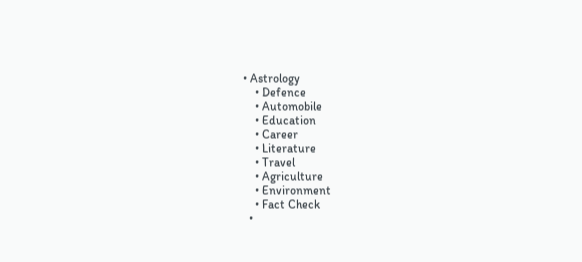• Astrology
    • Defence
    • Automobile
    • Education
    • Career
    • Literature
    • Travel
    • Agriculture
    • Environment
    • Fact Check
  •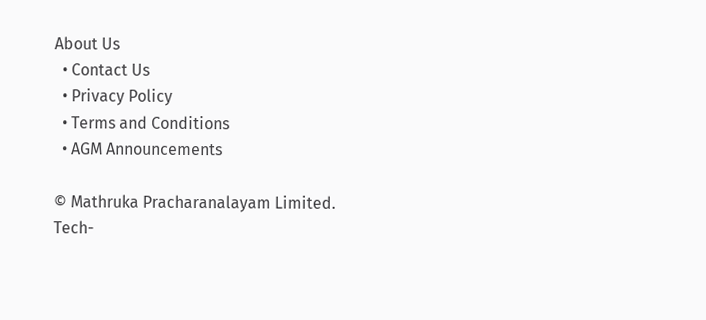About Us
  • Contact Us
  • Privacy Policy
  • Terms and Conditions
  • AGM Announcements

© Mathruka Pracharanalayam Limited.
Tech-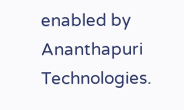enabled by Ananthapuri Technologies.